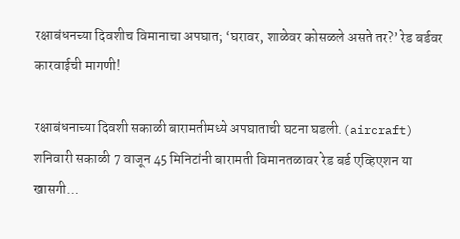रक्षाबंधनच्या दिवशीच विमानाचा अपघात; ‘घरावर, शाळेवर कोसळले असते तर?’ रेड बर्डवर कारवाईची मागणी!

रक्षाबंधनाच्या दिवशी सकाळी बारामतीमध्ये अपघाताची घटना घडली.(aircraft) शनिवारी सकाळी 7 वाजून 45 मिनिटांनी बारामती विमानतळावर रेड बर्ड एव्हिएशन या खासगी…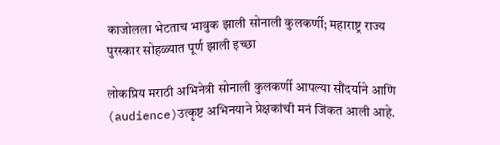काजोलला भेटताच भावुक झाली सोनाली कुलकर्णी; महाराष्ट्र राज्य पुरस्कार सोहळ्यात पूर्ण झाली इच्छा

लोकप्रिय मराठी अभिनेत्री सोनाली कुलकर्णी आपल्या सौंदर्याने आणि (audience)उत्कृष्ट अभिनयाने प्रेक्षकांची मनं जिंकत आली आहे.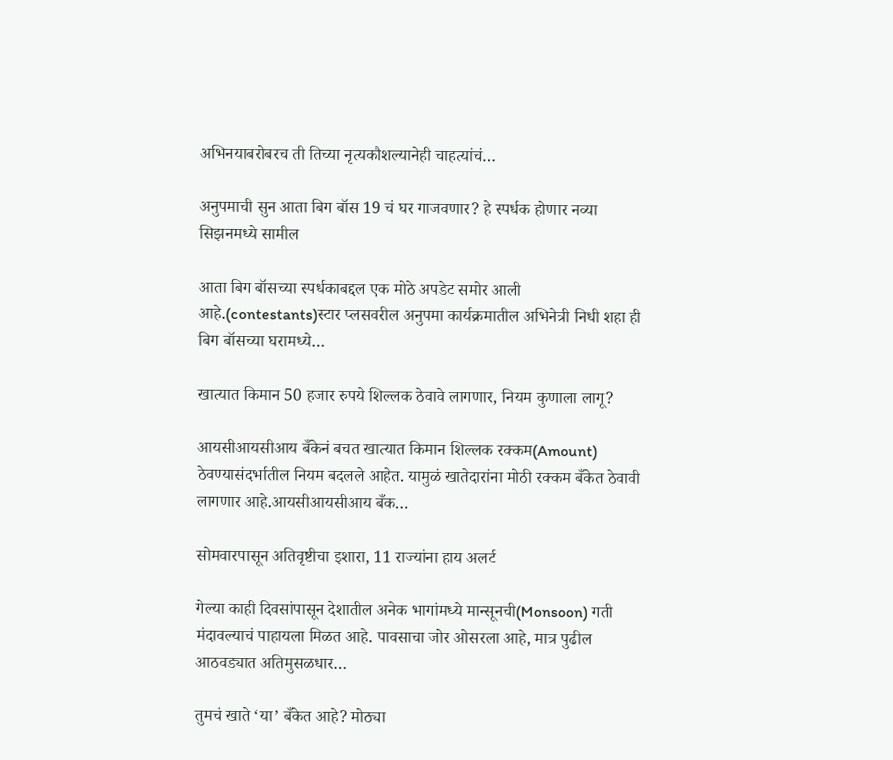अभिनयाबरोबरच ती तिच्या नृत्यकौशल्यानेही चाहत्यांचं…

अनुपमाची सुन आता बिग बॉस 19 चं घर गाजवणार? हे स्पर्धक होणार नव्या सिझनमध्ये सामील

आता बिग बॉसच्या स्पर्धकाबद्दल एक मोठे अपडेट समोर आली आहे.(contestants)स्टार प्लसवरील अनुपमा कार्यक्रमातील अभिनेत्री निधी शहा ही बिग बॉसच्या घरामध्ये…

खात्यात किमान 50 हजार रुपये शिल्लक ठेवावे लागणार, नियम कुणाला लागू?

आयसीआयसीआय बँकेनं बचत खात्यात किमान शिल्लक रक्कम(Amount) ठेवण्यासंदर्भातील नियम बदलले आहेत. यामुळं खातेदारांना मोठी रक्कम बँकेत ठेवावी लागणार आहे.आयसीआयसीआय बँक…

सोमवारपासून अतिवृष्टीचा इशारा, 11 राज्यांना हाय अलर्ट

गेल्या काही दिवसांपासून देशातील अनेक भागांमध्ये मान्सूनची(Monsoon) गती मंदावल्याचं पाहायला मिळत आहे. पावसाचा जोर ओसरला आहे, मात्र पुढील आठवड्यात अतिमुसळधार…

तुमचं खाते ‘या’ बँकेत आहे? मोठ्या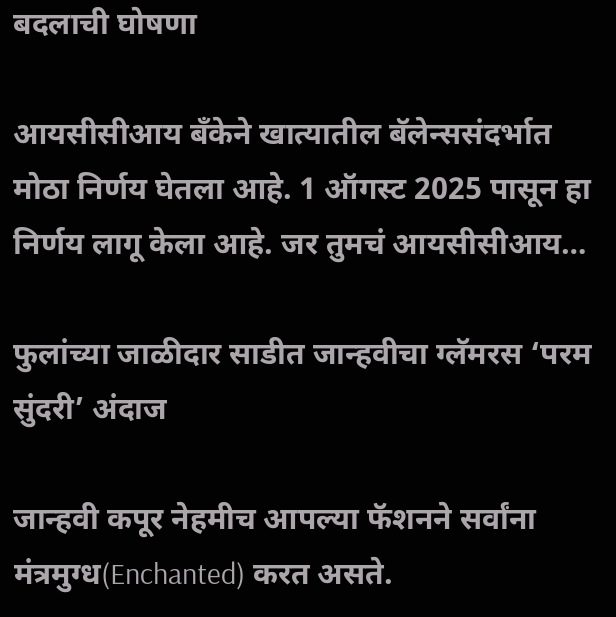बदलाची घोषणा

आयसीसीआय बँकेने खात्यातील बॅलेन्ससंदर्भात मोठा निर्णय घेतला आहे. 1 ऑगस्ट 2025 पासून हा निर्णय लागू केला आहे. जर तुमचं आयसीसीआय…

फुलांच्या जाळीदार साडीत जान्हवीचा ग्लॅमरस ‘परम सुंदरी’ अंदाज

जान्हवी कपूर नेहमीच आपल्या फॅशनने सर्वांना मंत्रमुग्ध(Enchanted) करत असते.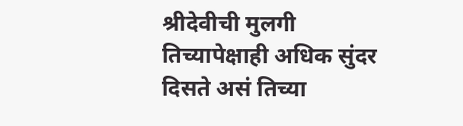श्रीदेवीची मुलगी तिच्यापेक्षाही अधिक सुंदर दिसते असं तिच्या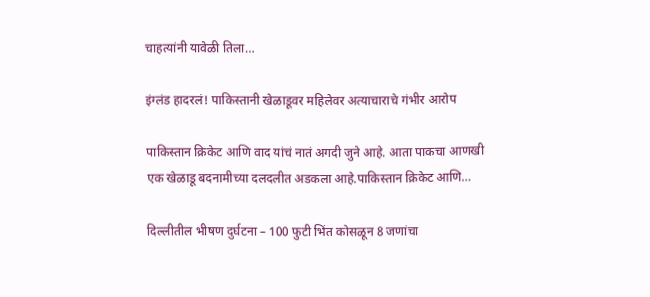चाहत्यांनी यावेळी तिला…

इंग्लंड हादरलं! पाकिस्तानी खेळाडूवर महिलेवर अत्याचाराचे गंभीर आरोप

पाकिस्तान क्रिकेट आणि वाद यांचं नातं अगदी जुने आहे. आता पाकचा आणखी एक खेळाडू बदनामीच्या दलदलीत अडकला आहे.पाकिस्तान क्रिकेट आणि…

दिल्लीतील भीषण दुर्घटना – 100 फुटी भिंत कोसळून 8 जणांचा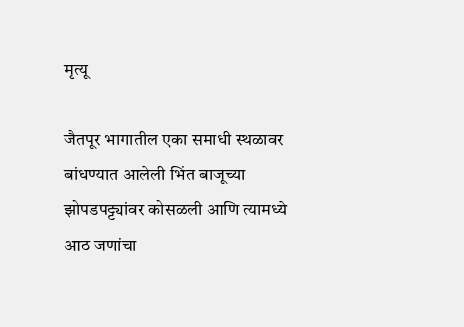मृत्यू

जैतपूर भागातील एका समाधी स्थळावर बांधण्यात आलेली भिंत बाजूच्या झोपडपट्ट्यांवर कोसळली आणि त्यामध्ये आठ जणांचा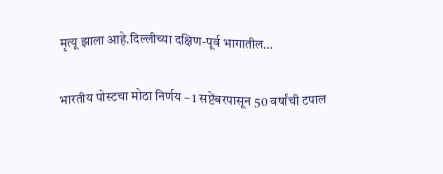मृत्यू झाला आहे.दिल्लीच्या दक्षिण-पूर्व भागातील…

भारतीय पोस्टचा मोठा निर्णय – 1 सप्टेंबरपासून 50 वर्षांची टपाल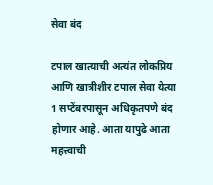सेवा बंद

टपाल खात्याची अत्यंत लोकप्रिय आणि खात्रीशीर टपाल सेवा येत्या 1 सप्टेंबरपासून अधिकृतपणे बंद होणार आहे. आता यापुढे आता महत्त्वाची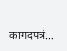कागदपत्रं…